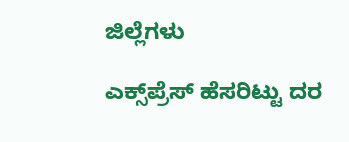ಜಿಲ್ಲೆಗಳು

ಎಕ್ಸ್‌ಪ್ರೆಸ್‌ ಹೆಸರಿಟ್ಟು ದರ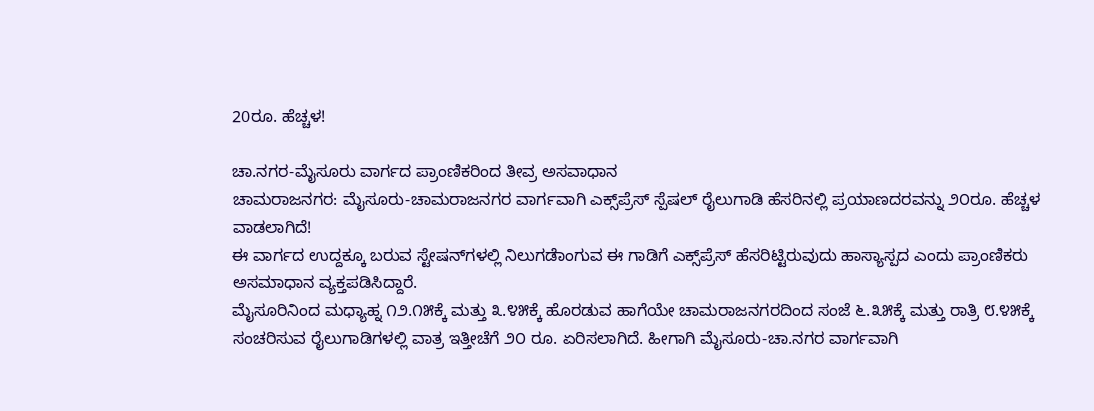20ರೂ. ಹೆಚ್ಚಳ!

ಚಾ.ನಗರ-ಮೈಸೂರು ವಾರ್ಗದ ಪ್ರಾಂಣಿಕರಿಂದ ತೀವ್ರ ಅಸವಾಧಾನ
ಚಾಮರಾಜನಗರ: ಮೈಸೂರು-ಚಾಮರಾಜನಗರ ವಾರ್ಗವಾಗಿ ಎಕ್ಸ್‌ಪ್ರೆಸ್ ಸ್ಪೆಷಲ್ ರೈಲುಗಾಡಿ ಹೆಸರಿನಲ್ಲಿ ಪ್ರಯಾಣದರವನ್ನು ೨೦ರೂ. ಹೆಚ್ಚಳ ವಾಡಲಾಗಿದೆ!
ಈ ವಾರ್ಗದ ಉದ್ದಕ್ಕೂ ಬರುವ ಸ್ಟೇಷನ್‌ಗಳಲ್ಲಿ ನಿಲುಗಡೆಾಂಗುವ ಈ ಗಾಡಿಗೆ ಎಕ್ಸ್‌ಪ್ರೆಸ್ ಹೆಸರಿಟ್ಟಿರುವುದು ಹಾಸ್ಯಾಸ್ಪದ ಎಂದು ಪ್ರಾಂಣಿಕರು ಅಸಮಾಧಾನ ವ್ಯಕ್ತಪಡಿಸಿದ್ದಾರೆ.
ಮೈಸೂರಿನಿಂದ ಮಧ್ಯಾಹ್ನ ೧೨.೧೫ಕ್ಕೆ ಮತ್ತು ೩.೪೫ಕ್ಕೆ ಹೊರಡುವ ಹಾಗೆಯೇ ಚಾಮರಾಜನಗರದಿಂದ ಸಂಜೆ ೬.೩೫ಕ್ಕೆ ಮತ್ತು ರಾತ್ರಿ ೮.೪೫ಕ್ಕೆ ಸಂಚರಿಸುವ ರೈಲುಗಾಡಿಗಳಲ್ಲಿ ವಾತ್ರ ಇತ್ತೀಚೆಗೆ ೨೦ ರೂ. ಏರಿಸಲಾಗಿದೆ. ಹೀಗಾಗಿ ಮೈಸೂರು-ಚಾ.ನಗರ ವಾರ್ಗವಾಗಿ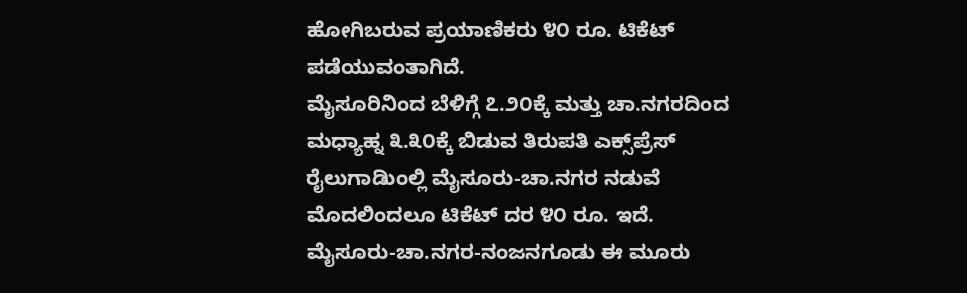ಹೋಗಿಬರುವ ಪ್ರಯಾಣಿಕರು ೪೦ ರೂ. ಟಿಕೆಟ್ ಪಡೆಯುವಂತಾಗಿದೆ.
ಮೈಸೂರಿನಿಂದ ಬೆಳಿಗ್ಗೆ ೭.೨೦ಕ್ಕೆ ಮತ್ತು ಚಾ.ನಗರದಿಂದ ಮಧ್ಯಾಹ್ನ ೩.೩೦ಕ್ಕೆ ಬಿಡುವ ತಿರುಪತಿ ಎಕ್ಸ್‌ಪ್ರೆಸ್ ರೈಲುಗಾಡಿುಂಲ್ಲಿ ಮೈಸೂರು-ಚಾ.ನಗರ ನಡುವೆ ಮೊದಲಿಂದಲೂ ಟಿಕೆಟ್ ದರ ೪೦ ರೂ. ಇದೆ. ಮೈಸೂರು-ಚಾ.ನಗರ-ನಂಜನಗೂಡು ಈ ಮೂರು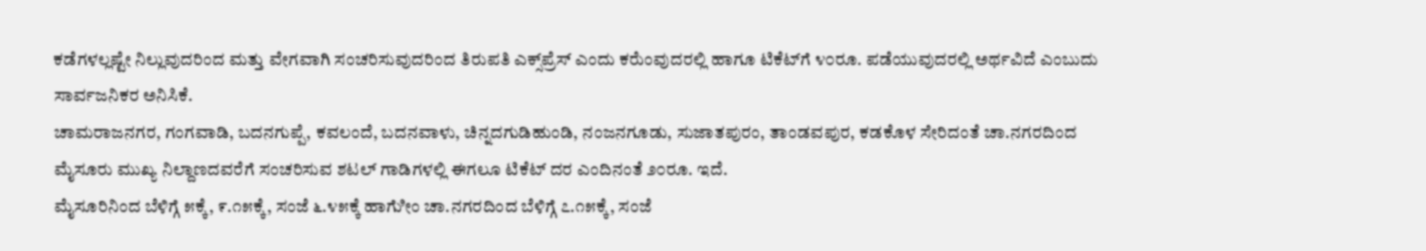ಕಡೆಗಳಲ್ಲಷ್ಟೇ ನಿಲ್ಲುವುದರಿಂದ ಮತ್ತು ವೇಗವಾಗಿ ಸಂಚರಿಸುವುದರಿಂದ ತಿರುಪತಿ ಎಕ್ಸ್‌ಪ್ರೆಸ್ ಎಂದು ಕರೆುಂವುದರಲ್ಲಿ ಹಾಗೂ ಟಿಕೆಟ್‌ಗೆ ೪೦ರೂ. ಪಡೆಯುವುದರಲ್ಲಿ ಅರ್ಥವಿದೆ ಎಂಬುದು ಸಾರ್ವಜನಿಕರ ಅನಿಸಿಕೆ.
ಚಾಮರಾಜನಗರ, ಗಂಗವಾಡಿ, ಬದನಗುಪ್ಪೆ, ಕವಲಂದೆ, ಬದನವಾಳು, ಚಿನ್ನದಗುಡಿಹುಂಡಿ, ನಂಜನಗೂಡು, ಸುಜಾತಪುರಂ, ತಾಂಡವಪುರ, ಕಡಕೊಳ ಸೇರಿದಂತೆ ಚಾ.ನಗರದಿಂದ ಮೈಸೂರು ಮುಖ್ಯ ನಿಲ್ದಾಣದವರೆಗೆ ಸಂಚರಿಸುವ ಶಟಲ್ ಗಾಡಿಗಳಲ್ಲಿ ಈಗಲೂ ಟಿಕೆಟ್ ದರ ಎಂದಿನಂತೆ ೨೦ರೂ. ಇದೆ.
ಮೈಸೂರಿನಿಂದ ಬೆಳಿಗ್ಗೆ ೫ಕ್ಕೆ, ೯.೧೫ಕ್ಕೆ, ಸಂಜೆ ೬.೪೫ಕ್ಕೆ ಹಾಗೆುೀಂ ಚಾ.ನಗರದಿಂದ ಬೆಳಿಗ್ಗೆ ೭.೧೫ಕ್ಕೆ, ಸಂಜೆ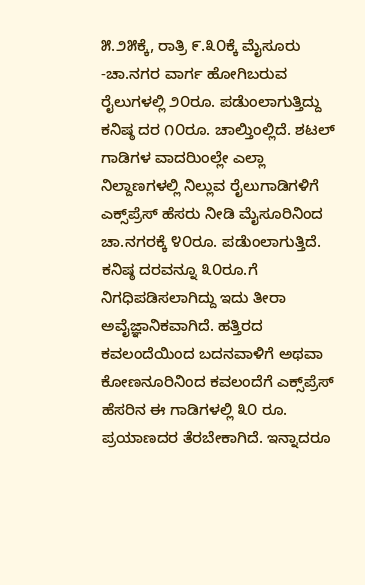೫.೨೫ಕ್ಕೆ, ರಾತ್ರಿ ೯.೩೦ಕ್ಕೆ ಮೈಸೂರು -ಚಾ.ನಗರ ವಾರ್ಗ ಹೋಗಿಬರುವ ರೈಲುಗಳಲ್ಲಿ ೨೦ರೂ. ಪಡೆುಂಲಾಗುತ್ತಿದ್ದು ಕನಿಷ್ಠ ದರ ೧೦ರೂ. ಚಾಲ್ತಿುಂಲ್ಲಿದೆ. ಶಟಲ್ ಗಾಡಿಗಳ ವಾದರಿುಂಲ್ಲೇ ಎಲ್ಲಾ ನಿಲ್ದಾಣಗಳಲ್ಲಿ ನಿಲ್ಲುವ ರೈಲುಗಾಡಿಗಳಿಗೆ ಎಕ್ಸ್‌ಪ್ರೆಸ್ ಹೆಸರು ನೀಡಿ ಮೈಸೂರಿನಿಂದ ಚಾ.ನಗರಕ್ಕೆ ೪೦ರೂ. ಪಡೆುಂಲಾಗುತ್ತಿದೆ. ಕನಿಷ್ಠ ದರವನ್ನೂ ೩೦ರೂ.ಗೆ ನಿಗಧಿಪಡಿಸಲಾಗಿದ್ದು ಇದು ತೀರಾ ಅವೈಜ್ಞಾನಿಕವಾಗಿದೆ. ಹತ್ತಿರದ ಕವಲಂದೆಯಿಂದ ಬದನವಾಳಿಗೆ ಅಥವಾ ಕೋಣನೂರಿನಿಂದ ಕವಲಂದೆಗೆ ಎಕ್ಸ್‌ಪ್ರೆಸ್ ಹೆಸರಿನ ಈ ಗಾಡಿಗಳಲ್ಲಿ ೩೦ ರೂ. ಪ್ರಯಾಣದರ ತೆರಬೇಕಾಗಿದೆ. ಇನ್ನಾದರೂ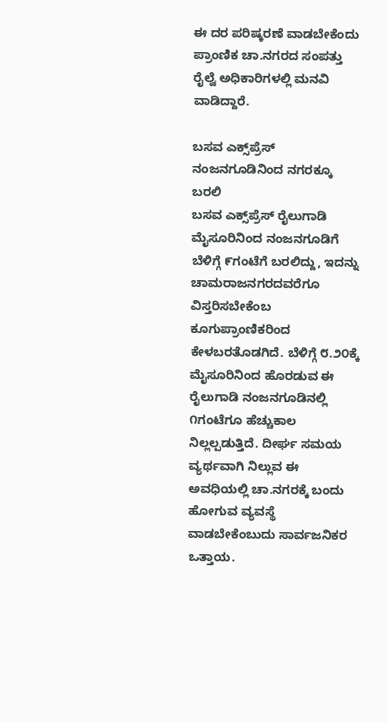ಈ ದರ ಪರಿಷ್ಕರಣೆ ವಾಡಬೇಕೆಂದು ಪ್ರಾಂಣಿಕ ಚಾ.ನಗರದ ಸಂಪತ್ತು ರೈಲ್ವೆ ಅಧಿಕಾರಿಗಳಲ್ಲಿ ಮನವಿ ವಾಡಿದ್ದಾರೆ.

ಬಸವ ಎಕ್ಸ್‌ಪ್ರೆಸ್ ನಂಜನಗೂಡಿನಿಂದ ನಗರಕ್ಕೂ ಬರಲಿ
ಬಸವ ಎಕ್ಸ್‌ಪ್ರೆಸ್ ರೈಲುಗಾಡಿ ಮೈಸೂರಿನಿಂದ ನಂಜನಗೂಡಿಗೆ ಬೆಳಿಗ್ಗೆ ೯ಗಂಟೆಗೆ ಬರಲಿದ್ದು, ಇದನ್ನು ಚಾಮರಾಜನಗರದವರೆಗೂ ವಿಸ್ತರಿಸಬೇಕೆಂಬ ಕೂಗುಪ್ರಾಂಣಿಕರಿಂದ ಕೇಳಬರತೊಡಗಿದೆ. ಬೆಳಿಗ್ಗೆ ೮.೨೦ಕ್ಕೆ ಮೈಸೂರಿನಿಂದ ಹೊರಡುವ ಈ ರೈಲುಗಾಡಿ ನಂಜನಗೂಡಿನಲ್ಲಿ ೧ಗಂಟೆಗೂ ಹೆಚ್ಚುಕಾಲ ನಿಲ್ಲಲ್ಪಡುತ್ತಿದೆ. ದೀರ್ಘ ಸಮಯ ವ್ಯರ್ಥವಾಗಿ ನಿಲ್ಲುವ ಈ ಅವಧಿಯಲ್ಲಿ ಚಾ.ನಗರಕ್ಕೆ ಬಂದು ಹೋಗುವ ವ್ಯವಸ್ಥೆ ವಾಡಬೇಕೆಂಬುದು ಸಾರ್ವಜನಿಕರ ಒತ್ತಾಯ.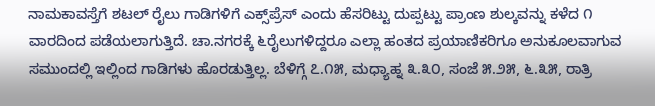ನಾಮಕಾವಸ್ತೆಗೆ ಶಟಲ್ ರೈಲು ಗಾಡಿಗಳಿಗೆ ಎಕ್ಸ್‌ಪ್ರೆಸ್ ಎಂದು ಹೆಸರಿಟ್ಟು ದುಪ್ಪಟ್ಟು ಪ್ರಾಂಣ ಶುಲ್ಕವನ್ನು ಕಳೆದ ೧ ವಾರದಿಂದ ಪಡೆಯಲಾಗುತ್ತಿದೆ. ಚಾ.ನಗರಕ್ಕೆ ೬ರೈಲುಗಳಿದ್ದರೂ ಎಲ್ಲಾ ಹಂತದ ಪ್ರಯಾಣಿಕರಿಗೂ ಅನುಕೂಲವಾಗುವ ಸಮುಂದಲ್ಲಿ ಇಲ್ಲಿಂದ ಗಾಡಿಗಳು ಹೊರಡುತ್ತಿಲ್ಲ. ಬೆಳಿಗ್ಗೆ ೭.೧೫, ಮಧ್ಯಾಹ್ನ ೩.೩೦, ಸಂಜೆ ೫.೨೫, ೬.೩೫, ರಾತ್ರಿ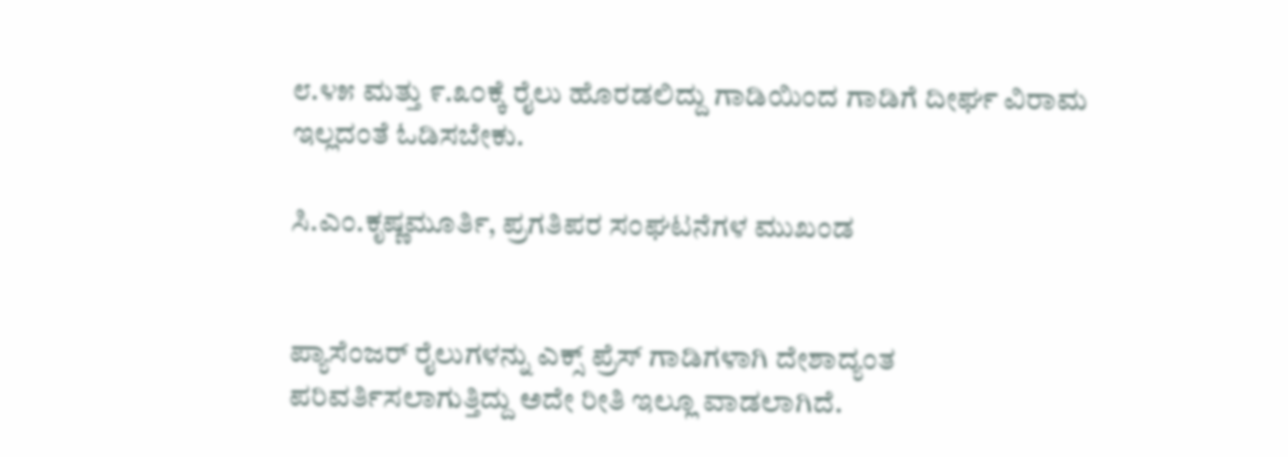೮.೪೫ ಮತ್ತು ೯.೩೦ಕ್ಕೆ ರೈಲು ಹೊರಡಲಿದ್ದು ಗಾಡಿಯಿಂದ ಗಾಡಿಗೆ ದೀರ್ಘ ವಿರಾಮ ಇಲ್ಲದಂತೆ ಓಡಿಸಬೇಕು.

ಸಿ.ಎಂ.ಕೃಷ್ಣಮೂರ್ತಿ, ಪ್ರಗತಿಪರ ಸಂಘಟನೆಗಳ ಮುಖಂಡ


ಪ್ಯಾಸೆಂಜರ್ ರೈಲುಗಳನ್ನು ಎಕ್ಸ್ ಪ್ರೆಸ್ ಗಾಡಿಗಳಾಗಿ ದೇಶಾದ್ಯಂತ ಪರಿವರ್ತಿಸಲಾಗುತ್ತಿದ್ದು ಅದೇ ರೀತಿ ಇಲ್ಲೂ ವಾಡಲಾಗಿದೆ.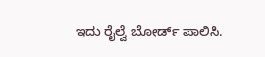ಇದು ರೈಲ್ವೆ ಬೋರ್ಡ್ ಪಾಲಿಸಿ.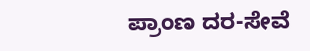ಪ್ರಾಂಣ ದರ-ಸೇವೆ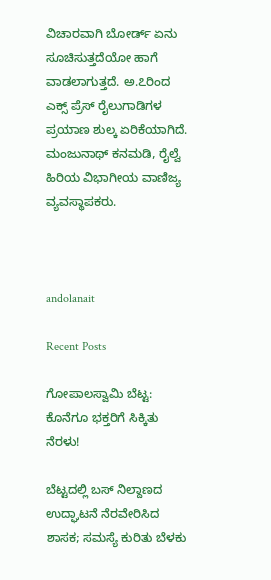ವಿಚಾರವಾಗಿ ಬೋರ್ಡ್ ಏನು ಸೂಚಿಸುತ್ತದೆಯೋ ಹಾಗೆ ವಾಡಲಾಗುತ್ತದೆ. ಅ.೭ರಿಂದ ಎಕ್ಸ್ ಪ್ರೆಸ್ ರೈಲುಗಾಡಿಗಳ ಪ್ರಯಾಣ ಶುಲ್ಕ ಏರಿಕೆಯಾಗಿದೆ.
ಮಂಜುನಾಥ್ ಕನಮಡಿ, ರೈಲ್ವೆ ಹಿರಿಯ ವಿಭಾಗೀಯ ವಾಣಿಜ್ಯ ವ್ಯವಸ್ಥಾಪಕರು.



andolanait

Recent Posts

ಗೋಪಾಲಸ್ವಾಮಿ ಬೆಟ್ಟ: ಕೊನೆಗೂ ಭಕ್ತರಿಗೆ ಸಿಕ್ಕಿತು ನೆರಳು!

ಬೆಟ್ಟದಲ್ಲಿ ಬಸ್ ನಿಲ್ದಾಣದ ಉದ್ಘಾಟನೆ ನೆರವೇರಿಸಿದ ಶಾಸಕ; ಸಮಸ್ಯೆ ಕುರಿತು ಬೆಳಕು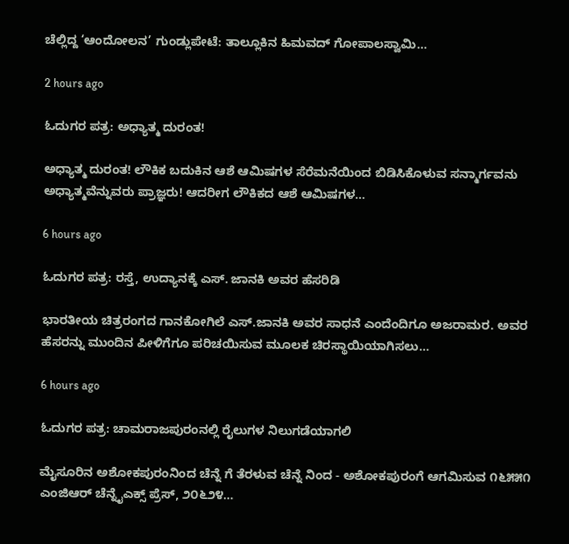ಚೆಲ್ಲಿದ್ದ ‘ಆಂದೋಲನ’ ಗುಂಡ್ಲುಪೇಟೆ: ತಾಲ್ಲೂಕಿನ ಹಿಮವದ್ ಗೋಪಾಲಸ್ವಾಮಿ…

2 hours ago

ಓದುಗರ ಪತ್ರ: ಅಧ್ಯಾತ್ಮ ದುರಂತ!

ಅಧ್ಯಾತ್ಮ ದುರಂತ! ಲೌಕಿಕ ಬದುಕಿನ ಆಶೆ ಆಮಿಷಗಳ ಸೆರೆಮನೆಯಿಂದ ಬಿಡಿಸಿಕೊಳುವ ಸನ್ಮಾರ್ಗವನು ಅಧ್ಯಾತ್ಮವೆನ್ನುವರು ಪ್ರಾಜ್ಞರು! ಆದರೀಗ ಲೌಕಿಕದ ಆಶೆ ಆಮಿಷಗಳ…

6 hours ago

ಓದುಗರ ಪತ್ರ: ರಸ್ತೆ, ಉದ್ಯಾನಕ್ಕೆ ಎಸ್. ಜಾನಕಿ ಅವರ ಹೆಸರಿಡಿ

ಭಾರತೀಯ ಚಿತ್ರರಂಗದ ಗಾನಕೋಗಿಲೆ ಎಸ್.ಜಾನಕಿ ಅವರ ಸಾಧನೆ ಎಂದೆಂದಿಗೂ ಅಜರಾಮರ. ಅವರ ಹೆಸರನ್ನು ಮುಂದಿನ ಪೀಳಿಗೆಗೂ ಪರಿಚಯಿಸುವ ಮೂಲಕ ಚಿರಸ್ಥಾಯಿಯಾಗಿಸಲು…

6 hours ago

ಓದುಗರ ಪತ್ರ: ಚಾಮರಾಜಪುರಂನಲ್ಲಿ ರೈಲುಗಳ ನಿಲುಗಡೆಯಾಗಲಿ

ಮೈಸೂರಿನ ಅಶೋಕಪುರಂನಿಂದ ಚೆನ್ನೆ ಗೆ ತೆರಳುವ ಚೆನ್ನೆ ನಿಂದ - ಅಶೋಕಪುರಂಗೆ ಆಗಮಿಸುವ ೧೬೫೫೧ ಎಂಜಿಆರ್ ಚೆನ್ನೈಎಕ್ಸ್ ಪ್ರೆಸ್, ೨೦೬೨೪…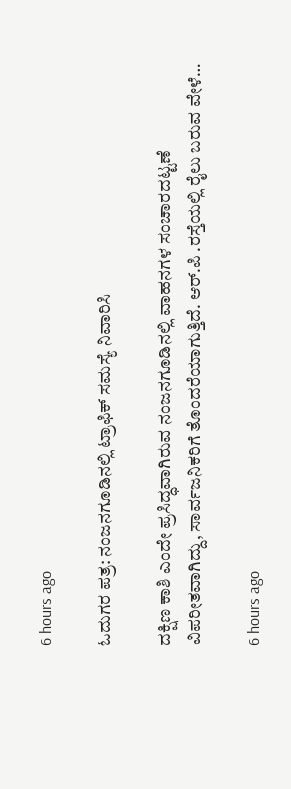6 hours ago

ಓದುಗರ ಪತ್ರ: ನಂಜನಗೂಡಿನಲ್ಲಿ ಟ್ರಾಫಿಕ್ ಸಮಸ್ಯೆ ನಿವಾರಿಸಿ

ದಕ್ಷಿಣ ಕಾಶಿ ಎಂದೇ ಪ್ರಸಿದ್ಧವಾಗಿರುವ ನಂಜನಗೂಡಿನಲ್ಲಿ ವಾಹನಗಳ ಸಂಚಾರದಟ್ಟಣೆ ವಿಪರೀತವಾಗಿದ್ದು, ಸಾರ್ವಜನಿಕರಿಗೆ ತೊಂದರೆಯಾಗುತ್ತಿದೆ. ಆರ್.ಪಿ .ರಸ್ತೆಯಲ್ಲಿ ರೈಲು ಬರುವ ವೇಳೆ…

6 hours ago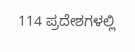114 ಪ್ರದೇಶಗಳಲ್ಲಿ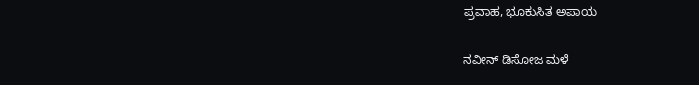ಪ್ರವಾಹ, ಭೂಕುಸಿತ ಅಪಾಯ

ನವೀನ್ ಡಿಸೋಜ ಮಳೆ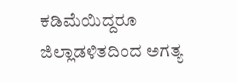ಕಡಿಮೆಯಿದ್ದರೂ ಜಿಲ್ಲಾಡಳಿತದಿಂದ ಅಗತ್ಯ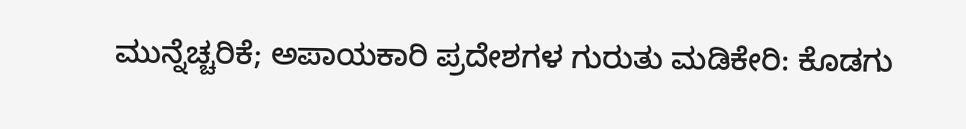ಮುನ್ನೆಚ್ಚರಿಕೆ; ಅಪಾಯಕಾರಿ ಪ್ರದೇಶಗಳ ಗುರುತು ಮಡಿಕೇರಿ: ಕೊಡಗು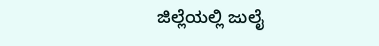ಜಿಲ್ಲೆಯಲ್ಲಿ ಜುಲೈ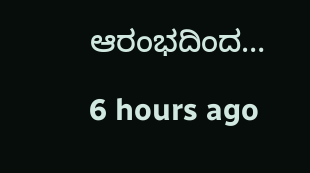ಆರಂಭದಿಂದ…

6 hours ago